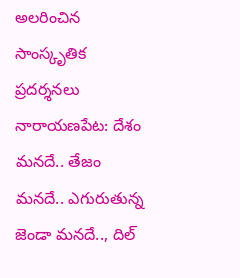అలరించిన సాంస్కృతిక ప్రదర్శనలు
నారాయణపేట: దేశం మనదే.. తేజం మనదే.. ఎగురుతున్న జెండా మనదే.., దిల్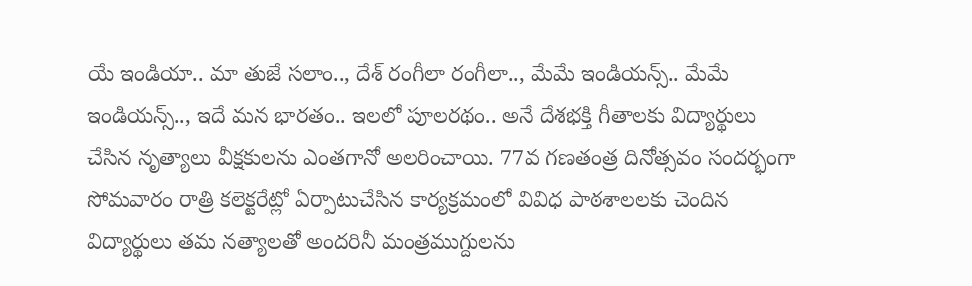యే ఇండియా.. మా తుజే సలాం.., దేశ్ రంగీలా రంగీలా.., మేమే ఇండియన్స్.. మేమే ఇండియన్స్.., ఇదే మన భారతం.. ఇలలో పూలరథం.. అనే దేశభక్తి గీతాలకు విద్యార్థులు చేసిన నృత్యాలు వీక్షకులను ఎంతగానో అలరించాయి. 77వ గణతంత్ర దినోత్సవం సందర్భంగా సోమవారం రాత్రి కలెక్టరేట్లో ఏర్పాటుచేసిన కార్యక్రమంలో వివిధ పాఠశాలలకు చెందిన విద్యార్థులు తమ నత్యాలతో అందరినీ మంత్రముగ్దులను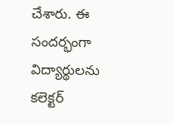చేశారు. ఈ సందర్భంగా విద్యార్థులను కలెక్టర్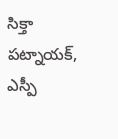సిక్తా పట్నాయక్, ఎస్పీ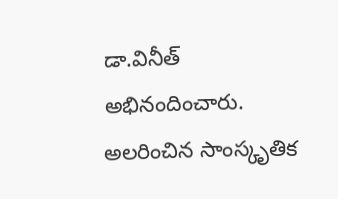డా.వినీత్ అభినందించారు.
అలరించిన సాంస్కృతిక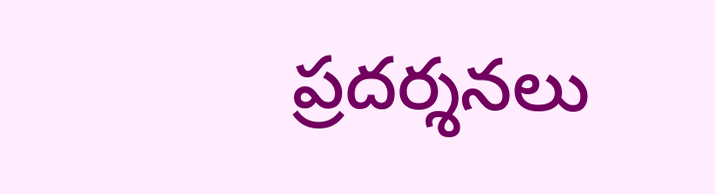ప్రదర్శనలు